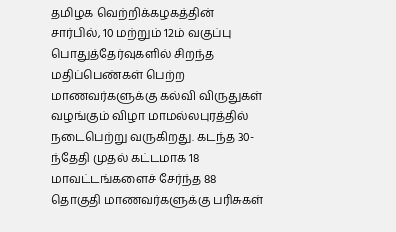தமிழக வெற்றிக்கழகத்தின் சார்பில், 10 மற்றும் 12ம் வகுப்பு பொதுத்தேர்வுகளில் சிறந்த மதிப்பெண்கள் பெற்ற மாணவர்களுக்கு கல்வி விருதுகள் வழங்கும் விழா மாமல்லபுரத்தில் நடைபெற்று வருகிறது. கடந்த 30-ந்தேதி முதல் கட்டமாக 18 மாவட்டங்களைச் சேர்ந்த 88 தொகுதி மாணவர்களுக்கு பரிசுகள்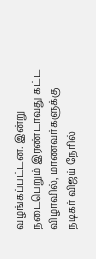வழங்கப்பட்டன. இன்று நடைபெறும் இரண்டாவது கட்ட விழாவில், மாணவர்களுக்கு நடிகர் விஜய் நேரில்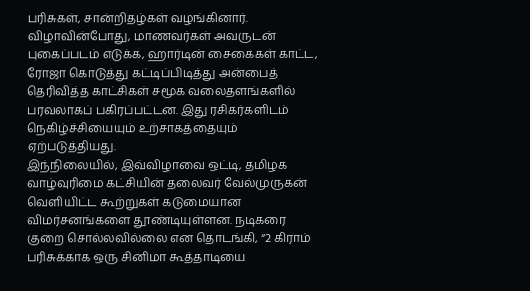பரிசுகள், சான்றிதழ்கள் வழங்கினார்.
விழாவின்போது, மாணவர்கள் அவருடன் புகைப்படம் எடுக்க, ஹார்டின் சைகைகள் காட்ட, ரோஜா கொடுத்து கட்டிப்பிடித்து அன்பைத் தெரிவித்த காட்சிகள் சமூக வலைதளங்களில் பரவலாகப் பகிரப்பட்டன. இது ரசிகர்களிடம் நெகிழ்ச்சியையும் உற்சாகத்தையும் ஏற்படுத்தியது.
இந்நிலையில், இவ்விழாவை ஒட்டி, தமிழக வாழ்வுரிமை கட்சியின் தலைவர் வேல்முருகன் வெளியிட்ட கூற்றுகள் கடுமையான விமர்சனங்களை தூண்டியுள்ளன. நடிகரை குறை சொல்லவில்லை என தொடங்கி, “2 கிராம் பரிசுக்காக ஒரு சினிமா கூத்தாடியை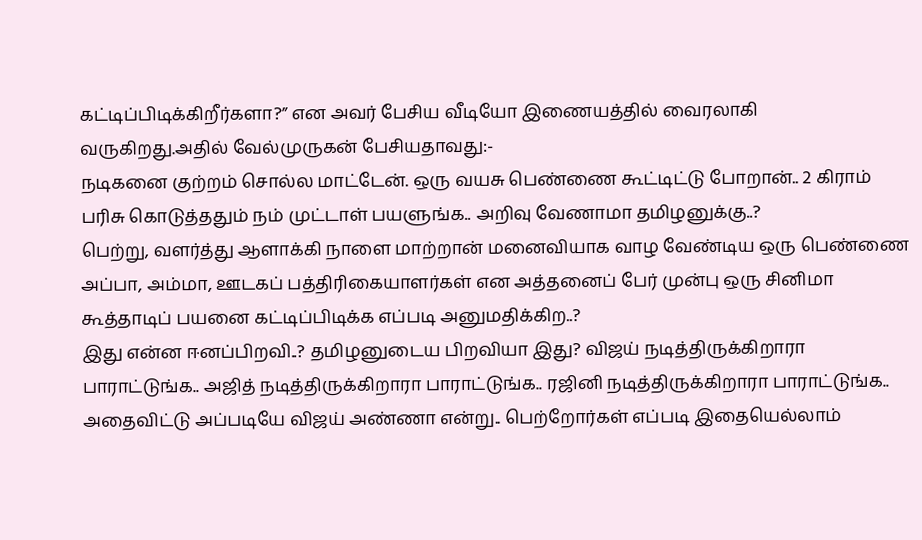கட்டிப்பிடிக்கிறீர்களா?” என அவர் பேசிய வீடியோ இணையத்தில் வைரலாகி வருகிறது.அதில் வேல்முருகன் பேசியதாவது:-
நடிகனை குற்றம் சொல்ல மாட்டேன். ஒரு வயசு பெண்ணை கூட்டிட்டு போறான்.. 2 கிராம் பரிசு கொடுத்ததும் நம் முட்டாள் பயளுங்க.. அறிவு வேணாமா தமிழனுக்கு..?
பெற்று, வளர்த்து ஆளாக்கி நாளை மாற்றான் மனைவியாக வாழ வேண்டிய ஒரு பெண்ணை அப்பா, அம்மா, ஊடகப் பத்திரிகையாளர்கள் என அத்தனைப் பேர் முன்பு ஒரு சினிமா கூத்தாடிப் பயனை கட்டிப்பிடிக்க எப்படி அனுமதிக்கிற..?
இது என்ன ஈனப்பிறவி..? தமிழனுடைய பிறவியா இது? விஜய் நடித்திருக்கிறாரா பாராட்டுங்க.. அஜித் நடித்திருக்கிறாரா பாராட்டுங்க.. ரஜினி நடித்திருக்கிறாரா பாராட்டுங்க.. அதைவிட்டு அப்படியே விஜய் அண்ணா என்று.. பெற்றோர்கள் எப்படி இதையெல்லாம்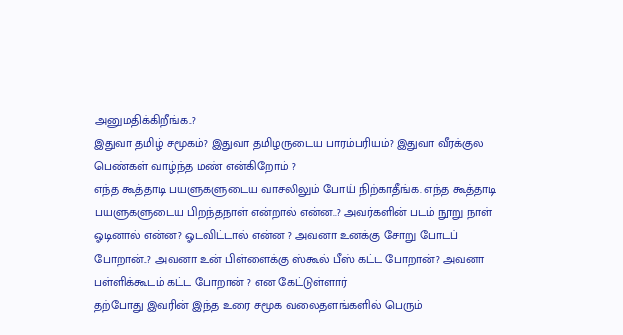அனுமதிக்கிறீங்க..?
இதுவா தமிழ் சமூகம்? இதுவா தமிழருடைய பாரம்பரியம்? இதுவா வீரக்குல பெண்கள் வாழ்ந்த மண் என்கிறோம் ?
எந்த கூத்தாடி பயளுகளுடைய வாசலிலும் போய் நிற்காதீங்க. எந்த கூத்தாடி பயளுகளுடைய பிறந்தநாள் என்றால் என்ன..? அவர்களின் படம் நூறு நாள் ஓடினால் என்ன? ஓடவிட்டால் என்ன ? அவனா உனக்கு சோறு போடப் போறான்..? அவனா உன் பிள்ளைக்கு ஸ்கூல் பீஸ் கட்ட போறான்? அவனா பள்ளிக்கூடம் கட்ட போறான் ? என கேட்டுள்ளார்
தற்போது இவரின் இந்த உரை சமூக வலைதளங்களில் பெரும்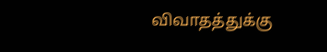விவாதத்துக்கு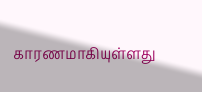காரணமாகியுள்ளது